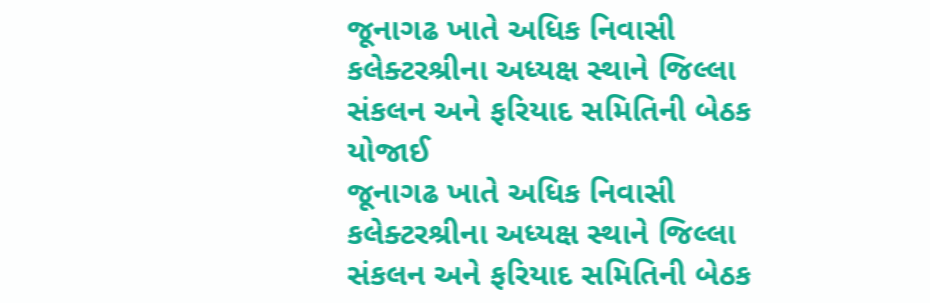જૂનાગઢ ખાતે અધિક નિવાસી કલેક્ટરશ્રીના અધ્યક્ષ સ્થાને જિલ્લા સંકલન અને ફરિયાદ સમિતિની બેઠક યોજાઈ
જૂનાગઢ ખાતે અધિક નિવાસી કલેક્ટરશ્રીના અધ્યક્ષ સ્થાને જિલ્લા સંકલન અને ફરિયાદ સમિતિની બેઠક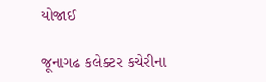યોજાઈ

જૂનાગઢ કલેક્ટર કચેરીના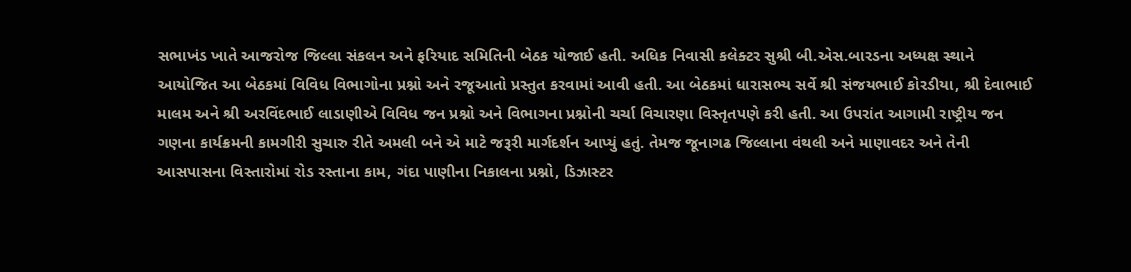સભાખંડ ખાતે આજરોજ જિલ્લા સંકલન અને ફરિયાદ સમિતિની બેઠક યોજાઈ હતી. અધિક નિવાસી કલેક્ટર સુશ્રી બી.એસ.બારડના અધ્યક્ષ સ્થાને આયોજિત આ બેઠકમાં વિવિધ વિભાગોના પ્રશ્નો અને રજૂઆતો પ્રસ્તુત કરવામાં આવી હતી. આ બેઠકમાં ધારાસભ્ય સર્વે શ્રી સંજયભાઈ કોરડીયા, શ્રી દેવાભાઈ માલમ અને શ્રી અરવિંદભાઈ લાડાણીએ વિવિધ જન પ્રશ્નો અને વિભાગના પ્રશ્નોની ચર્ચા વિચારણા વિસ્તૃતપણે કરી હતી. આ ઉપરાંત આગામી રાષ્ટ્રીય જન ગણના કાર્યક્રમની કામગીરી સુચારુ રીતે અમલી બને એ માટે જરૂરી માર્ગદર્શન આપ્યું હતું. તેમજ જૂનાગઢ જિલ્લાના વંથલી અને માણાવદર અને તેની આસપાસના વિસ્તારોમાં રોડ રસ્તાના કામ, ગંદા પાણીના નિકાલના પ્રશ્નો, ડિઝાસ્ટર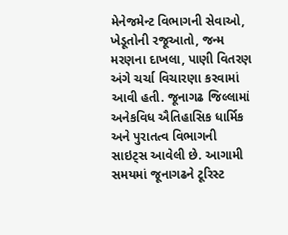મેનેજમેન્ટ વિભાગની સેવાઓ, ખેડૂતોની રજૂઆતો, જન્મ મરણના દાખલા, પાણી વિતરણ અંગે ચર્ચા વિચારણા કરવામાં આવી હતી. જૂનાગઢ જિલ્લામાં અનેકવિધ ઐતિહાસિક ધાર્મિક અને પુરાતત્વ વિભાગની સાઇટ્સ આવેલી છે. આગામી સમયમાં જૂનાગઢને ટૂરિસ્ટ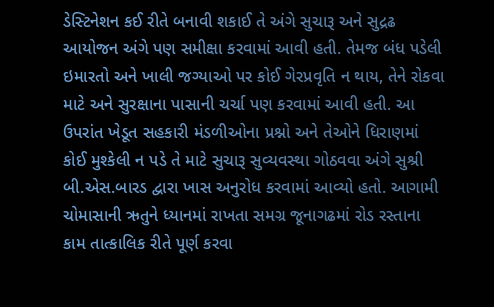ડેસ્ટિનેશન કઈ રીતે બનાવી શકાઈ તે અંગે સુચારૂ અને સુદ્રઢ આયોજન અંગે પણ સમીક્ષા કરવામાં આવી હતી. તેમજ બંધ પડેલી ઇમારતો અને ખાલી જગ્યાઓ પર કોઈ ગેરપ્રવૃતિ ન થાય, તેને રોકવા માટે અને સુરક્ષાના પાસાની ચર્ચા પણ કરવામાં આવી હતી. આ ઉપરાંત ખેડૂત સહકારી મંડળીઓના પ્રશ્નો અને તેઓને ધિરાણમાં કોઈ મુશ્કેલી ન પડે તે માટે સુચારૂ સુવ્યવસ્થા ગોઠવવા અંગે સુશ્રી બી.એસ.બારડ દ્વારા ખાસ અનુરોધ કરવામાં આવ્યો હતો. આગામી ચોમાસાની ઋતુને ધ્યાનમાં રાખતા સમગ્ર જૂનાગઢમાં રોડ રસ્તાના કામ તાત્કાલિક રીતે પૂર્ણ કરવા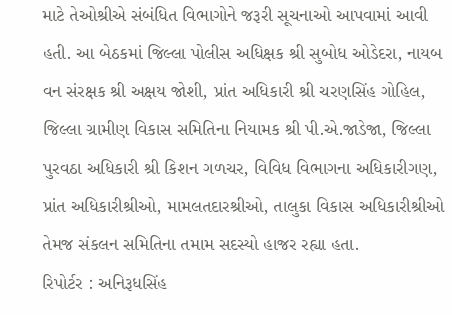માટે તેઓશ્રીએ સંબંધિત વિભાગોને જરૂરી સૂચનાઓ આપવામાં આવી હતી. આ બેઠકમાં જિલ્લા પોલીસ અધિક્ષક શ્રી સુબોધ ઓડેદરા, નાયબ વન સંરક્ષક શ્રી અક્ષય જોશી, પ્રાંત અધિકારી શ્રી ચરણસિંહ ગોહિલ, જિલ્લા ગ્રામીણ વિકાસ સમિતિના નિયામક શ્રી પી.એ.જાડેજા, જિલ્લા પુરવઠા અધિકારી શ્રી કિશન ગળચર, વિવિધ વિભાગના અધિકારીગણ, પ્રાંત અધિકારીશ્રીઓ, મામલતદારશ્રીઓ, તાલુકા વિકાસ અધિકારીશ્રીઓ તેમજ સંકલન સમિતિના તમામ સદસ્યો હાજર રહ્યા હતા.
રિપોર્ટર : અનિરૂધસિંહ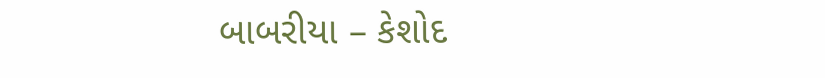બાબરીયા – કેશોદ